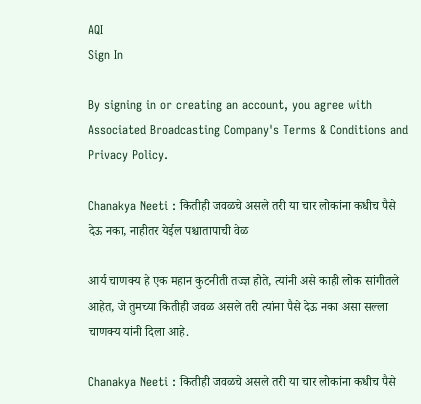AQI
Sign In

By signing in or creating an account, you agree with Associated Broadcasting Company's Terms & Conditions and Privacy Policy.

Chanakya Neeti : कितीही जवळचे असले तरी या चार लोकांना कधीच पैसे देऊ नका, नाहीतर येईल पश्चातापाची वेळ

आर्य चाणक्य हे एक महान कुटनीती तज्ज्ञ होते, त्यांनी असे काही लोक सांगीतले आहेत, जे तुमच्या कितीही जवळ असले तरी त्यांना पैसे देऊ नका असा सल्ला चाणक्य यांनी दिला आहे.

Chanakya Neeti : कितीही जवळचे असले तरी या चार लोकांना कधीच पैसे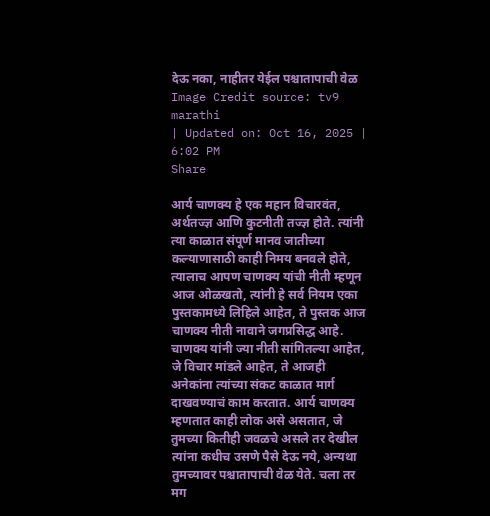देऊ नका, नाहीतर येईल पश्चातापाची वेळ
Image Credit source: tv9 marathi
| Updated on: Oct 16, 2025 | 6:02 PM
Share

आर्य चाणक्य हे एक महान विचारवंत, अर्थतज्ज्ञ आणि कुटनीती तज्ज्ञ होते. त्यांनी त्या काळात संपूर्ण मानव जातीच्या कल्याणासाठी काही निमय बनवले होते, त्यालाच आपण चाणक्य यांची नीती म्हणून आज ओळखतो, त्यांनी हे सर्व नियम एका पुस्तकामध्ये लिहिले आहेत, ते पुस्तक आज चाणक्य नीती नावाने जगप्रसिद्ध आहे. चाणक्य यांनी ज्या नीती सांगितल्या आहेत, जे विचार मांडले आहेत, ते आजही अनेकांना त्यांच्या संकट काळात मार्ग दाखवण्याचं काम करतात. आर्य चाणक्य म्हणतात काही लोक असे असतात, जे तुमच्या कितीही जवळचे असले तर देखील त्यांना कधीच उसणे पैसे देऊ नये, अन्यथा तुमच्यावर पश्चातापाची वेळ येते. चला तर मग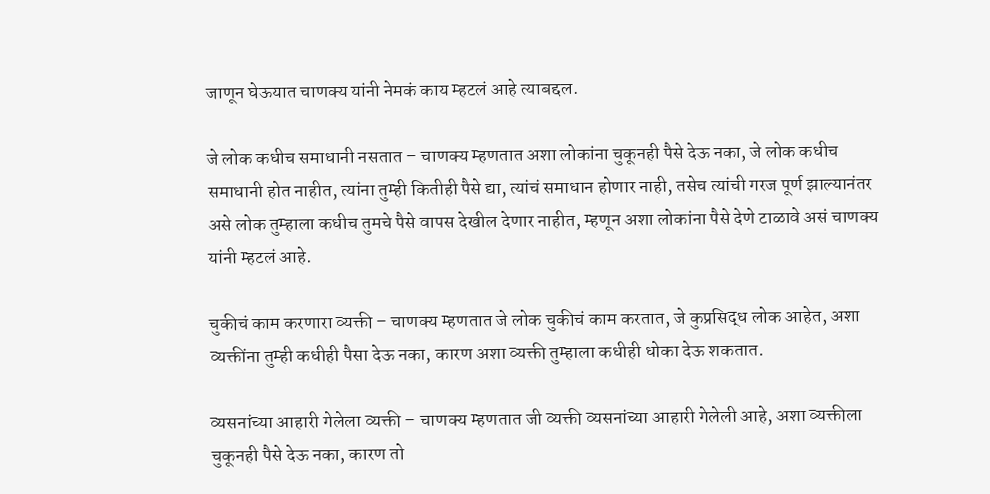जाणून घेऊयात चाणक्य यांनी नेमकं काय म्हटलं आहे त्याबद्दल.

जे लोक कधीच समाधानी नसतात – चाणक्य म्हणतात अशा लोकांना चुकूनही पैसे देऊ नका, जे लोक कधीच समाधानी होत नाहीत, त्यांना तुम्ही कितीही पैसे द्या, त्यांचं समाधान होणार नाही, तसेच त्यांची गरज पूर्ण झाल्यानंतर असे लोक तुम्हाला कधीच तुमचे पैसे वापस देखील देणार नाहीत, म्हणून अशा लोकांना पैसे देणे टाळावे असं चाणक्य यांनी म्हटलं आहे.

चुकीचं काम करणारा व्यक्ती – चाणक्य म्हणतात जे लोक चुकीचं काम करतात, जे कुप्रसिद्ध लोक आहेत, अशा व्यक्तींना तुम्ही कधीही पैसा देऊ नका, कारण अशा व्यक्ती तुम्हाला कधीही धोका देऊ शकतात.

व्यसनांच्या आहारी गेलेला व्यक्ती – चाणक्य म्हणतात जी व्यक्ती व्यसनांच्या आहारी गेलेली आहे, अशा व्यक्तीला चुकूनही पैसे देऊ नका, कारण तो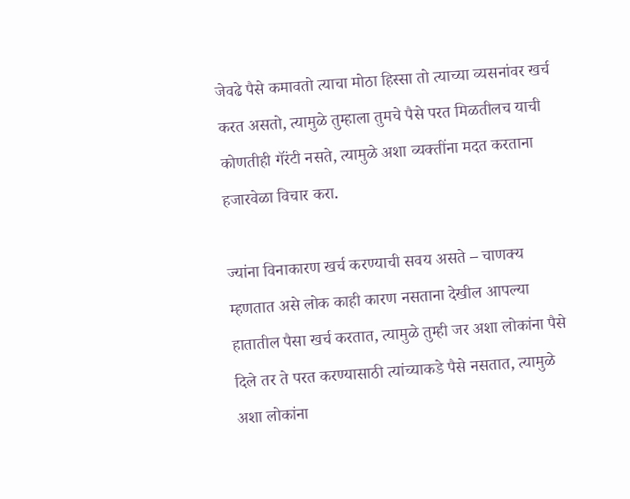जेवढे पैसे कमावतो त्याचा मोठा हिस्सा तो त्याच्या व्यसनांवर खर्च करत असतो, त्यामुळे तुम्हाला तुमचे पैसे परत मिळतीलच याची कोणतीही गॅरंटी नसते, त्यामुळे अशा व्यक्तींना मदत करताना हजारवेळा विचार करा.

ज्यांना विनाकारण खर्च करण्याची सवय असते – चाणक्य म्हणतात असे लोक काही कारण नसताना देखील आपल्या हातातील पैसा खर्च करतात, त्यामुळे तुम्ही जर अशा लोकांना पैसे दिले तर ते परत करण्यासाठी त्यांच्याकडे पैसे नसतात, त्यामुळे अशा लोकांना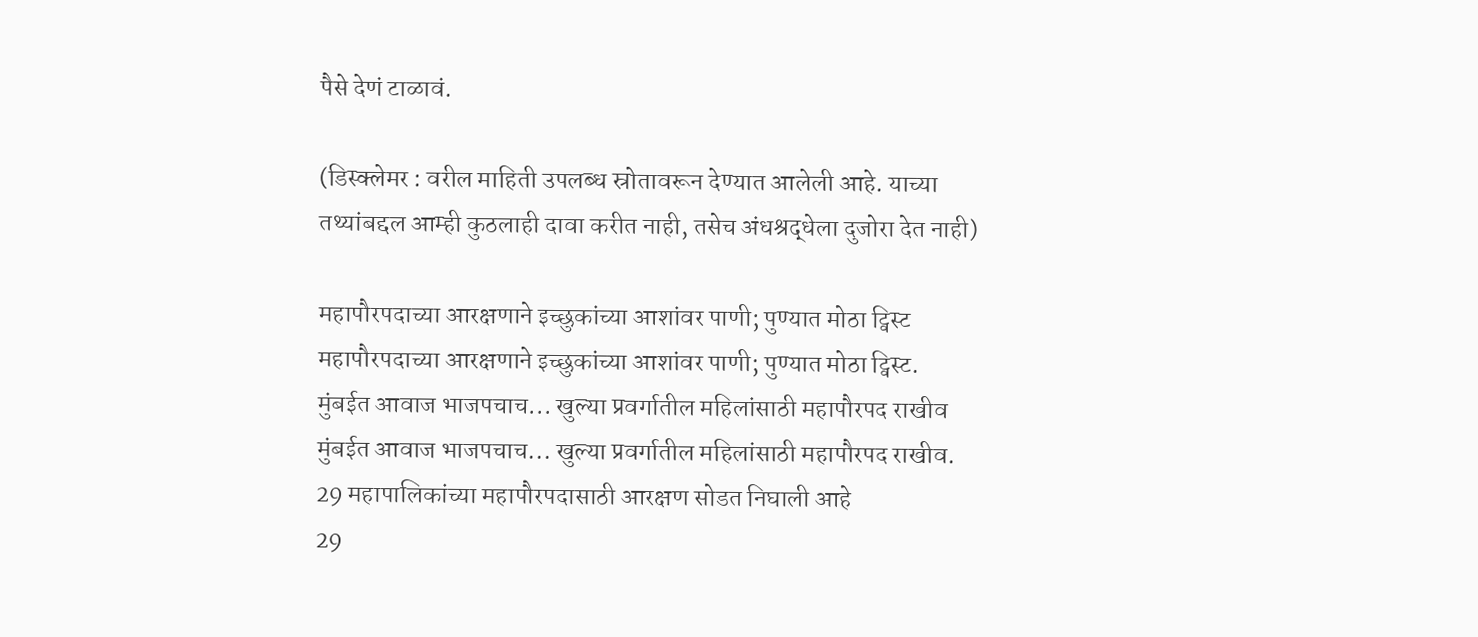पैसे देणं टाळावं.

(डिस्क्लेमर : वरील माहिती उपलब्ध स्रोतावरून देण्यात आलेली आहे. याच्या तथ्यांबद्दल आम्ही कुठलाही दावा करीत नाही, तसेच अंधश्रद्धेला दुजोरा देत नाही)

महापौरपदाच्या आरक्षणाने इच्छुकांच्या आशांवर पाणी; पुण्यात मोठा ट्विस्ट
महापौरपदाच्या आरक्षणाने इच्छुकांच्या आशांवर पाणी; पुण्यात मोठा ट्विस्ट.
मुंबईत आवाज भाजपचाच... खुल्या प्रवर्गातील महिलांसाठी महापौरपद राखीव
मुंबईत आवाज भाजपचाच... खुल्या प्रवर्गातील महिलांसाठी महापौरपद राखीव.
29 महापालिकांच्या महापौरपदासाठी आरक्षण सोडत निघाली आहे
29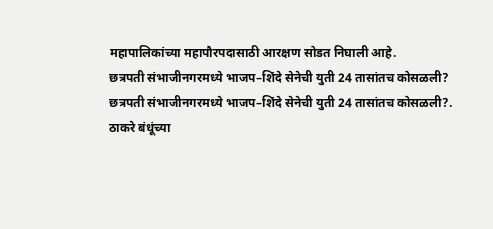महापालिकांच्या महापौरपदासाठी आरक्षण सोडत निघाली आहे.
छत्रपती संभाजीनगरमध्ये भाजप–शिंदे सेनेची युती 24 तासांतच कोसळली?
छत्रपती संभाजीनगरमध्ये भाजप–शिंदे सेनेची युती 24 तासांतच कोसळली?.
ठाकरे बंधूंच्या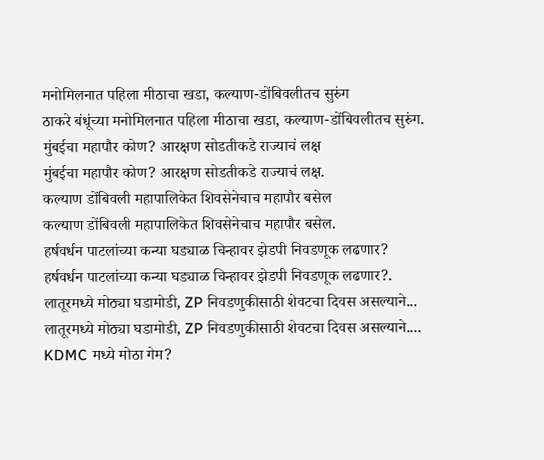मनोमिलनात पहिला मीठाचा खडा, कल्याण-डोंबिवलीतच सुरुंग
ठाकरे बंधूंच्या मनोमिलनात पहिला मीठाचा खडा, कल्याण-डोंबिवलीतच सुरुंग.
मुंबईचा महापौर कोण? आरक्षण सोडतीकडे राज्याचं लक्ष
मुंबईचा महापौर कोण? आरक्षण सोडतीकडे राज्याचं लक्ष.
कल्याण डोंबिवली महापालिकेत शिवसेनेचाच महापौर बसेल
कल्याण डोंबिवली महापालिकेत शिवसेनेचाच महापौर बसेल.
हर्षवर्धन पाटलांच्या कन्या घड्याळ चिन्हावर झेडपी निवडणूक लढणार?
हर्षवर्धन पाटलांच्या कन्या घड्याळ चिन्हावर झेडपी निवडणूक लढणार?.
लातूरमध्ये मोठ्या घडामोडी, ZP निवडणुकीसाठी शेवटचा दिवस असल्याने...
लातूरमध्ये मोठ्या घडामोडी, ZP निवडणुकीसाठी शेवटचा दिवस असल्याने....
KDMC मध्ये मोठा गेम?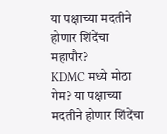या पक्षाच्या मदतीने होणार शिंदेंचा महापौर?
KDMC मध्ये मोठा गेम? या पक्षाच्या मदतीने होणार शिंदेंचा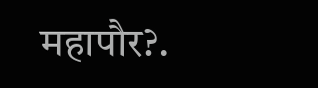महापौर?.